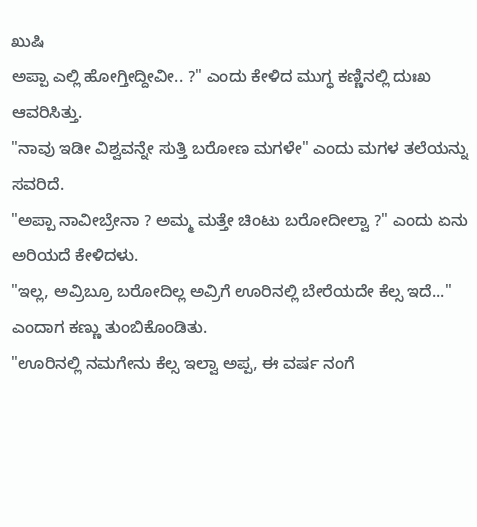ಖುಷಿ
ಅಪ್ಪಾ ಎಲ್ಲಿ ಹೋಗ್ತೀದ್ದೀವೀ.. ?" ಎಂದು ಕೇಳಿದ ಮುಗ್ಧ ಕಣ್ಣಿನಲ್ಲಿ ದುಃಖ ಆವರಿಸಿತ್ತು.
"ನಾವು ಇಡೀ ವಿಶ್ವವನ್ನೇ ಸುತ್ತಿ ಬರೋಣ ಮಗಳೇ" ಎಂದು ಮಗಳ ತಲೆಯನ್ನು ಸವರಿದೆ.
"ಅಪ್ಪಾ ನಾವೀಬ್ರೇನಾ ? ಅಮ್ಮ ಮತ್ತೇ ಚಿಂಟು ಬರೋದೀಲ್ವಾ ?" ಎಂದು ಏನು ಅರಿಯದೆ ಕೇಳಿದಳು.
"ಇಲ್ಲ, ಅವ್ರಿಬ್ರೂ ಬರೋದಿಲ್ಲ ಅವ್ರಿಗೆ ಊರಿನಲ್ಲಿ ಬೇರೆಯದೇ ಕೆಲ್ಸ ಇದೆ..." ಎಂದಾಗ ಕಣ್ಣು ತುಂಬಿಕೊಂಡಿತು.
"ಊರಿನಲ್ಲಿ ನಮಗೇನು ಕೆಲ್ಸ ಇಲ್ವಾ ಅಪ್ಪ, ಈ ವರ್ಷ ನಂಗೆ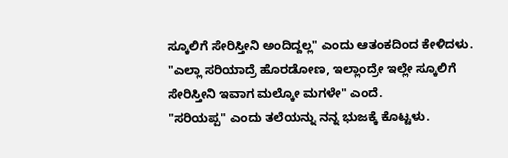ಸ್ಕೂಲಿಗೆ ಸೇರಿಸ್ತೀನಿ ಅಂದಿದ್ದಲ್ಲ" ಎಂದು ಆತಂಕದಿಂದ ಕೇಳಿದಳು.
"ಎಲ್ಲಾ ಸರಿಯಾದ್ರೆ ಹೊರಡೋಣ, ಇಲ್ಲಾಂದ್ರೇ ಇಲ್ಲೇ ಸ್ಕೂಲಿಗೆ ಸೇರಿಸ್ತೀನಿ ಇವಾಗ ಮಲ್ಕೋ ಮಗಳೇ" ಎಂದೆ.
"ಸರಿಯಪ್ಪ" ಎಂದು ತಲೆಯನ್ನು ನನ್ನ ಭುಜಕ್ಕೆ ಕೊಟ್ಟಳು.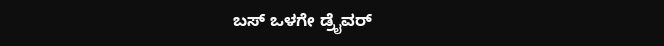ಬಸ್ ಒಳಗೇ ಡ್ರೈವರ್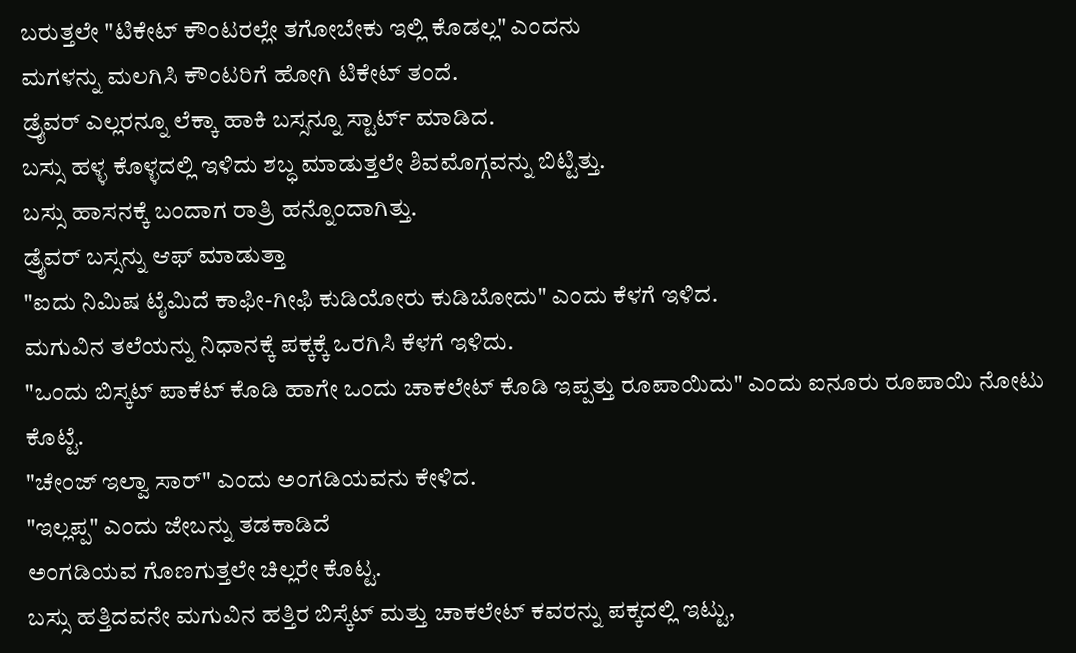ಬರುತ್ತಲೇ "ಟಿಕೇಟ್ ಕೌಂಟರಲ್ಲೇ ತಗೋಬೇಕು ಇಲ್ಲಿ ಕೊಡಲ್ಲ" ಎಂದನು
ಮಗಳನ್ನು ಮಲಗಿಸಿ ಕೌಂಟರಿಗೆ ಹೋಗಿ ಟಿಕೇಟ್ ತಂದೆ.
ಡ್ರೈವರ್ ಎಲ್ಲರನ್ನೂ ಲೆಕ್ಕಾ ಹಾಕಿ ಬಸ್ಸನ್ನೂ ಸ್ಟಾರ್ಟ್ ಮಾಡಿದ.
ಬಸ್ಸು ಹಳ್ಳ ಕೊಳ್ಳದಲ್ಲಿ ಇಳಿದು ಶಬ್ಧ ಮಾಡುತ್ತಲೇ ಶಿವಮೊಗ್ಗವನ್ನು ಬಿಟ್ಟಿತ್ತು.
ಬಸ್ಸು ಹಾಸನಕ್ಕೆ ಬಂದಾಗ ರಾತ್ರಿ ಹನ್ನೊಂದಾಗಿತ್ತು.
ಡ್ರೈವರ್ ಬಸ್ಸನ್ನು ಆಫ್ ಮಾಡುತ್ತಾ
"ಐದು ನಿಮಿಷ ಟೈಮಿದೆ ಕಾಫೀ-ಗೀಫಿ ಕುಡಿಯೋರು ಕುಡಿಬೋದು" ಎಂದು ಕೆಳಗೆ ಇಳಿದ.
ಮಗುವಿನ ತಲೆಯನ್ನು ನಿಧಾನಕ್ಕೆ ಪಕ್ಕಕ್ಕೆ ಒರಗಿಸಿ ಕೆಳಗೆ ಇಳಿದು.
"ಒಂದು ಬಿಸ್ಕಟ್ ಪಾಕೆಟ್ ಕೊಡಿ ಹಾಗೇ ಒಂದು ಚಾಕಲೇಟ್ ಕೊಡಿ ಇಪ್ಪತ್ತು ರೂಪಾಯಿದು" ಎಂದು ಐನೂರು ರೂಪಾಯಿ ನೋಟು ಕೊಟ್ಟೆ.
"ಚೇಂಜ್ ಇಲ್ವಾ ಸಾರ್" ಎಂದು ಅಂಗಡಿಯವನು ಕೇಳಿದ.
"ಇಲ್ಲಪ್ಪ" ಎಂದು ಜೇಬನ್ನು ತಡಕಾಡಿದೆ
ಅಂಗಡಿಯವ ಗೊಣಗುತ್ತಲೇ ಚಿಲ್ಲರೇ ಕೊಟ್ಟ.
ಬಸ್ಸು ಹತ್ತಿದವನೇ ಮಗುವಿನ ಹತ್ತಿರ ಬಿಸ್ಕೆಟ್ ಮತ್ತು ಚಾಕಲೇಟ್ ಕವರನ್ನು ಪಕ್ಕದಲ್ಲಿ ಇಟ್ಟು,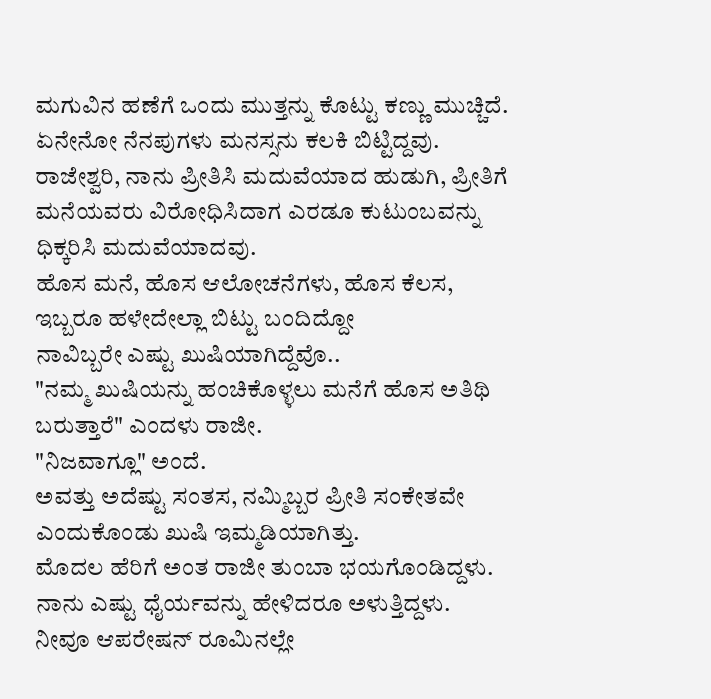ಮಗುವಿನ ಹಣೆಗೆ ಒಂದು ಮುತ್ತನ್ನು ಕೊಟ್ಟು ಕಣ್ಣು ಮುಚ್ಚಿದೆ.
ಏನೇನೋ ನೆನಪುಗಳು ಮನಸ್ಸನು ಕಲಕಿ ಬಿಟ್ಟಿದ್ದವು.
ರಾಜೇಶ್ವರಿ, ನಾನು ಪ್ರೀತಿಸಿ ಮದುವೆಯಾದ ಹುಡುಗಿ, ಪ್ರೀತಿಗೆ ಮನೆಯವರು ವಿರೋಧಿಸಿದಾಗ ಎರಡೂ ಕುಟುಂಬವನ್ನು ಧಿಕ್ಕರಿಸಿ ಮದುವೆಯಾದವು.
ಹೊಸ ಮನೆ, ಹೊಸ ಆಲೋಚನೆಗಳು, ಹೊಸ ಕೆಲಸ, ಇಬ್ಬರೂ ಹಳೇದೇಲ್ಲಾ ಬಿಟ್ಟು ಬಂದಿದ್ದೋ
ನಾವಿಬ್ಬರೇ ಎಷ್ಟು ಖುಷಿಯಾಗಿದ್ದೆವೊ..
"ನಮ್ಮ ಖುಷಿಯನ್ನು ಹಂಚಿಕೊಳ್ಳಲು ಮನೆಗೆ ಹೊಸ ಅತಿಥಿ ಬರುತ್ತಾರೆ" ಎಂದಳು ರಾಜೀ.
"ನಿಜವಾಗ್ಲೂ" ಅಂದೆ.
ಅವತ್ತು ಅದೆಷ್ಟು ಸಂತಸ, ನಮ್ಮಿಬ್ಬರ ಪ್ರೀತಿ ಸಂಕೇತವೇ ಎಂದುಕೊಂಡು ಖುಷಿ ಇಮ್ಮಡಿಯಾಗಿತ್ತು.
ಮೊದಲ ಹೆರಿಗೆ ಅಂತ ರಾಜೀ ತುಂಬಾ ಭಯಗೊಂಡಿದ್ದಳು.
ನಾನು ಎಷ್ಟು ಧೈರ್ಯವನ್ನು ಹೇಳಿದರೂ ಅಳುತ್ತಿದ್ದಳು.
ನೀವೂ ಆಪರೇಷನ್ ರೂಮಿನಲ್ಲೇ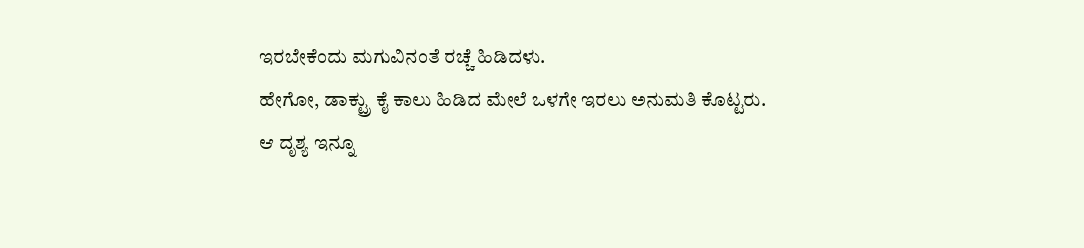ಇರಬೇಕೆಂದು ಮಗುವಿನಂತೆ ರಚ್ಚೆ ಹಿಡಿದಳು.
ಹೇಗೋ, ಡಾಕ್ಟ್ರು ಕೈ ಕಾಲು ಹಿಡಿದ ಮೇಲೆ ಒಳಗೇ ಇರಲು ಅನುಮತಿ ಕೊಟ್ಟರು.
ಆ ದೃಶ್ಯ ಇನ್ನೂ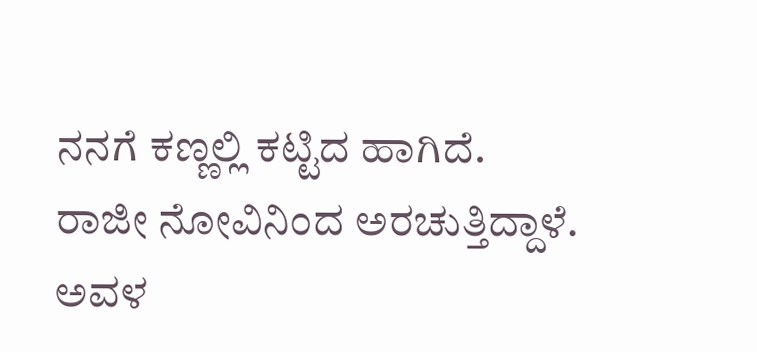ನನಗೆ ಕಣ್ಣಲ್ಲಿ ಕಟ್ಟಿದ ಹಾಗಿದೆ.
ರಾಜೀ ನೋವಿನಿಂದ ಅರಚುತ್ತಿದ್ದಾಳೆ.
ಅವಳ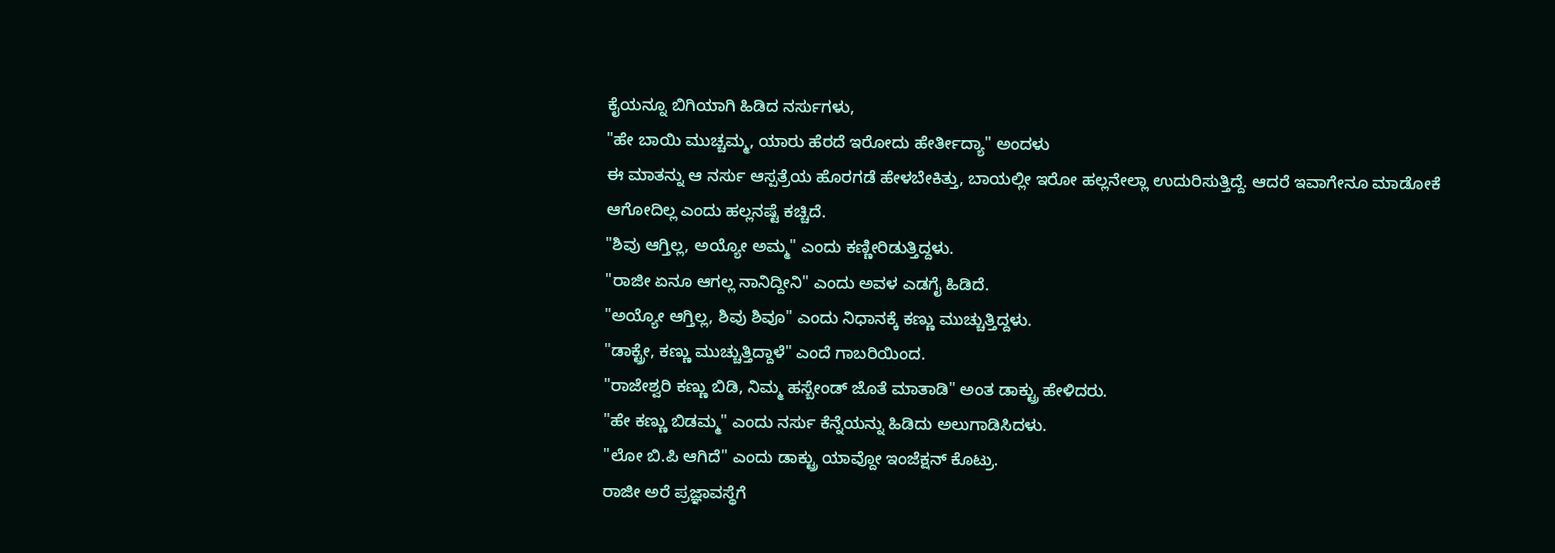ಕೈಯನ್ನೂ ಬಿಗಿಯಾಗಿ ಹಿಡಿದ ನರ್ಸುಗಳು,
"ಹೇ ಬಾಯಿ ಮುಚ್ಚಮ್ಮ, ಯಾರು ಹೆರದೆ ಇರೋದು ಹೇರ್ತೀದ್ಯಾ" ಅಂದಳು
ಈ ಮಾತನ್ನು ಆ ನರ್ಸು ಆಸ್ಪತ್ರೆಯ ಹೊರಗಡೆ ಹೇಳಬೇಕಿತ್ತು, ಬಾಯಲ್ಲೀ ಇರೋ ಹಲ್ಲನೇಲ್ಲಾ ಉದುರಿಸುತ್ತಿದ್ದೆ. ಆದರೆ ಇವಾಗೇನೂ ಮಾಡೋಕೆ ಆಗೋದಿಲ್ಲ ಎಂದು ಹಲ್ಲನಷ್ಟೆ ಕಚ್ಚಿದೆ.
"ಶಿವು ಆಗ್ತಿಲ್ಲ, ಅಯ್ಯೋ ಅಮ್ಮ" ಎಂದು ಕಣ್ಣೀರಿಡುತ್ತಿದ್ದಳು.
"ರಾಜೀ ಏನೂ ಆಗಲ್ಲ ನಾನಿದ್ದೀನಿ" ಎಂದು ಅವಳ ಎಡಗೈ ಹಿಡಿದೆ.
"ಅಯ್ಯೋ ಆಗ್ತಿಲ್ಲ, ಶಿವು ಶಿವೂ" ಎಂದು ನಿಧಾನಕ್ಕೆ ಕಣ್ಣು ಮುಚ್ಚುತ್ತಿದ್ದಳು.
"ಡಾಕ್ಟ್ರೇ, ಕಣ್ಣು ಮುಚ್ಚುತ್ತಿದ್ದಾಳೆ" ಎಂದೆ ಗಾಬರಿಯಿಂದ.
"ರಾಜೇಶ್ವರಿ ಕಣ್ಣು ಬಿಡಿ, ನಿಮ್ಮ ಹಸ್ಬೇಂಡ್ ಜೊತೆ ಮಾತಾಡಿ" ಅಂತ ಡಾಕ್ಟ್ರು ಹೇಳಿದರು.
"ಹೇ ಕಣ್ಣು ಬಿಡಮ್ಮ" ಎಂದು ನರ್ಸು ಕೆನ್ನೆಯನ್ನು ಹಿಡಿದು ಅಲುಗಾಡಿಸಿದಳು.
"ಲೋ ಬಿ.ಪಿ ಆಗಿದೆ" ಎಂದು ಡಾಕ್ಟ್ರು ಯಾವ್ದೋ ಇಂಜೆಕ್ಷನ್ ಕೊಟ್ರು.
ರಾಜೀ ಅರೆ ಪ್ರಜ್ಞಾವಸ್ಥೆಗೆ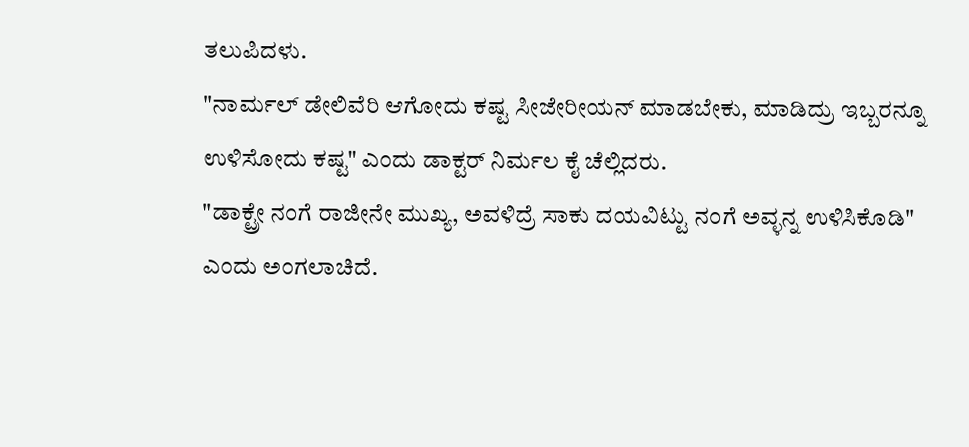ತಲುಪಿದಳು.
"ನಾರ್ಮಲ್ ಡೇಲಿವೆರಿ ಆಗೋದು ಕಷ್ಟ ಸೀಜೇರೀಯನ್ ಮಾಡಬೇಕು, ಮಾಡಿದ್ರು ಇಬ್ಬರನ್ನೂ ಉಳಿಸೋದು ಕಷ್ಟ" ಎಂದು ಡಾಕ್ಟರ್ ನಿರ್ಮಲ ಕೈ ಚೆಲ್ಲಿದರು.
"ಡಾಕ್ಟ್ರೇ ನಂಗೆ ರಾಜೀನೇ ಮುಖ್ಯ, ಅವಳಿದ್ರೆ ಸಾಕು ದಯವಿಟ್ಟು ನಂಗೆ ಅವ್ಳನ್ನ ಉಳಿಸಿಕೊಡಿ" ಎಂದು ಅಂಗಲಾಚಿದೆ.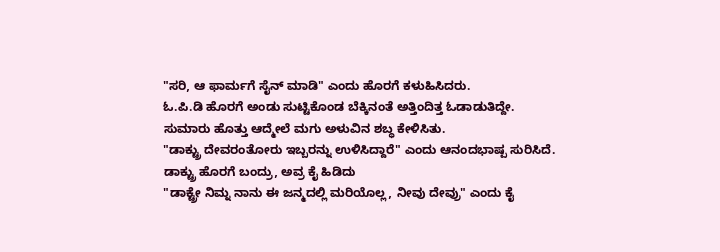"ಸರಿ, ಆ ಫಾರ್ಮಗೆ ಸೈನ್ ಮಾಡಿ" ಎಂದು ಹೊರಗೆ ಕಳುಹಿಸಿದರು.
ಓ.ಪಿ.ಡಿ ಹೊರಗೆ ಅಂಡು ಸುಟ್ಟಿಕೊಂಡ ಬೆಕ್ಕಿನಂತೆ ಅತ್ತಿಂದಿತ್ತ ಓಡಾಡುತಿದ್ದೇ.
ಸುಮಾರು ಹೊತ್ತು ಆದ್ಮೇಲೆ ಮಗು ಅಳುವಿನ ಶಬ್ಧ ಕೇಳಿಸಿತು.
"ಡಾಕ್ಟ್ರು ದೇವರಂತೋರು ಇಬ್ಬರನ್ನು ಉಳಿಸಿದ್ದಾರೆ" ಎಂದು ಆನಂದಭಾಷ್ಪ ಸುರಿಸಿದೆ.
ಡಾಕ್ಟ್ರು ಹೊರಗೆ ಬಂದ್ರು, ಅವ್ರ ಕೈ ಹಿಡಿದು
"ಡಾಕ್ಟ್ರೇ ನಿಮ್ನ ನಾನು ಈ ಜನ್ಮದಲ್ಲಿ ಮರಿಯೊಲ್ಲ, ನೀವು ದೇವ್ರು" ಎಂದು ಕೈ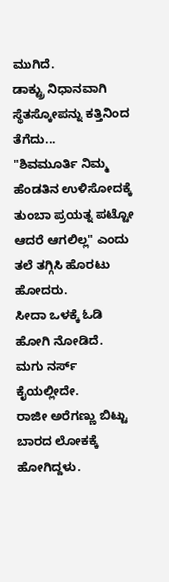ಮುಗಿದೆ.
ಡಾಕ್ಟ್ರು ನಿಧಾನವಾಗಿ ಸ್ಥೆತಸ್ಕೋಪನ್ನು ಕತ್ತಿನಿಂದ ತೆಗೆದು...
"ಶಿವಮೂರ್ತಿ ನಿಮ್ಮ ಹೆಂಡತಿನ ಉಳಿಸೋದಕ್ಕೆ ತುಂಬಾ ಪ್ರಯತ್ನ ಪಟ್ಟೋ ಆದರೆ ಆಗಲಿಲ್ಲ" ಎಂದು ತಲೆ ತಗ್ಗಿಸಿ ಹೊರಟು ಹೋದರು.
ಸೀದಾ ಒಳಕ್ಕೆ ಓಡಿ ಹೋಗಿ ನೋಡಿದೆ.
ಮಗು ನರ್ಸ್ ಕೈಯಲ್ಲೀದೇ.
ರಾಜೀ ಅರೆಗಣ್ಣು ಬಿಟ್ಟು ಬಾರದ ಲೋಕಕ್ಕೆ ಹೋಗಿದ್ದಳು.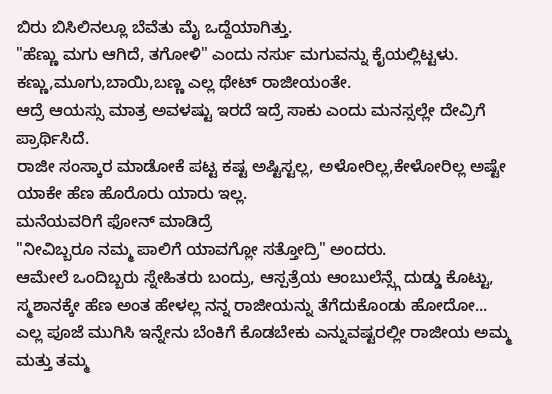ಬಿರು ಬಿಸಿಲಿನಲ್ಲೂ ಬೆವೆತು ಮೈ ಒದ್ದೆಯಾಗಿತ್ತು.
"ಹೆಣ್ಣು ಮಗು ಆಗಿದೆ, ತಗೋಳಿ" ಎಂದು ನರ್ಸು ಮಗುವನ್ನು ಕೈಯಲ್ಲಿಟ್ಟಳು.
ಕಣ್ಣು,ಮೂಗು,ಬಾಯಿ,ಬಣ್ಣ ಎಲ್ಲ ಥೇಟ್ ರಾಜೀಯಂತೇ.
ಆದ್ರೆ ಆಯಸ್ಸು ಮಾತ್ರ ಅವಳಷ್ಟು ಇರದೆ ಇದ್ರೆ ಸಾಕು ಎಂದು ಮನಸ್ಸಲ್ಲೇ ದೇವ್ರಿಗೆ ಪ್ರಾರ್ಥಿಸಿದೆ.
ರಾಜೀ ಸಂಸ್ಕಾರ ಮಾಡೋಕೆ ಪಟ್ಟ ಕಷ್ಟ ಅಷ್ಟಿಸ್ಟಲ್ಲ, ಅಳೋರಿಲ್ಲ,ಕೇಳೋರಿಲ್ಲ ಅಷ್ಟೇ ಯಾಕೇ ಹೆಣ ಹೊರೊರು ಯಾರು ಇಲ್ಲ.
ಮನೆಯವರಿಗೆ ಫೋನ್ ಮಾಡಿದ್ರೆ
"ನೀವಿಬ್ಬರೂ ನಮ್ಮ ಪಾಲಿಗೆ ಯಾವಗ್ಲೋ ಸತ್ತೋದ್ರಿ" ಅಂದರು.
ಆಮೇಲೆ ಒಂದಿಬ್ಬರು ಸ್ನೇಹಿತರು ಬಂದ್ರು, ಆಸ್ಪತ್ರೆಯ ಆಂಬುಲೆನ್ಸ್ಗೆ ದುಡ್ಡು ಕೊಟ್ಟು, ಸ್ಮಶಾನಕ್ಕೇ ಹೆಣ ಅಂತ ಹೇಳಲ್ಲ ನನ್ನ ರಾಜೀಯನ್ನು ತೆಗೆದುಕೊಂಡು ಹೋದೋ...
ಎಲ್ಲ ಪೂಜೆ ಮುಗಿಸಿ ಇನ್ನೇನು ಬೆಂಕಿಗೆ ಕೊಡಬೇಕು ಎನ್ನುವಷ್ಟರಲ್ಲೀ ರಾಜೀಯ ಅಮ್ಮ ಮತ್ತು ತಮ್ಮ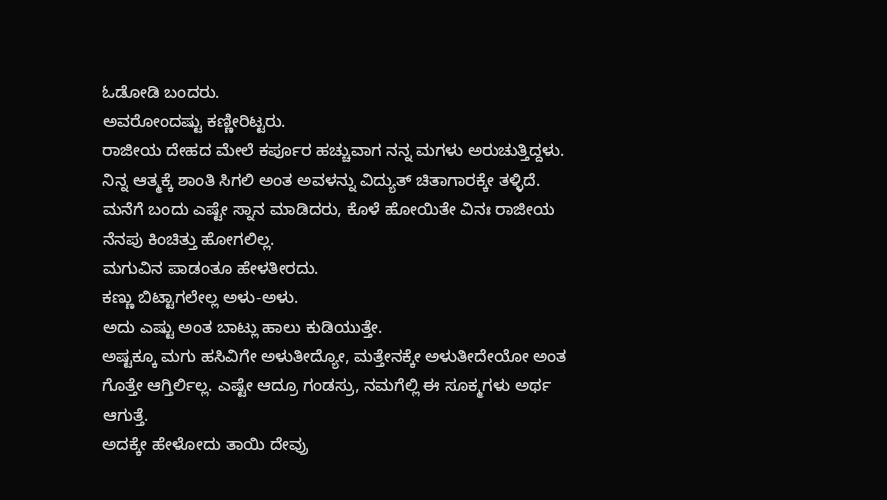ಓಡೋಡಿ ಬಂದರು.
ಅವರೋಂದಷ್ಟು ಕಣ್ಣೀರಿಟ್ಟರು.
ರಾಜೀಯ ದೇಹದ ಮೇಲೆ ಕರ್ಪೂರ ಹಚ್ಚುವಾಗ ನನ್ನ ಮಗಳು ಅರುಚುತ್ತಿದ್ದಳು.
ನಿನ್ನ ಆತ್ಮಕ್ಕೆ ಶಾಂತಿ ಸಿಗಲಿ ಅಂತ ಅವಳನ್ನು ವಿದ್ಯುತ್ ಚಿತಾಗಾರಕ್ಕೇ ತಳ್ಳಿದೆ.
ಮನೆಗೆ ಬಂದು ಎಷ್ಟೇ ಸ್ನಾನ ಮಾಡಿದರು, ಕೊಳೆ ಹೋಯಿತೇ ವಿನಃ ರಾಜೀಯ ನೆನಪು ಕಿಂಚಿತ್ತು ಹೋಗಲಿಲ್ಲ.
ಮಗುವಿನ ಪಾಡಂತೂ ಹೇಳತೀರದು.
ಕಣ್ಣು ಬಿಟ್ಟಾಗಲೇಲ್ಲ ಅಳು-ಅಳು.
ಅದು ಎಷ್ಟು ಅಂತ ಬಾಟ್ಲು ಹಾಲು ಕುಡಿಯುತ್ತೇ.
ಅಷ್ಟಕ್ಕೂ ಮಗು ಹಸಿವಿಗೇ ಅಳುತೀದ್ಯೋ, ಮತ್ತೇನಕ್ಕೇ ಅಳುತೀದೇಯೋ ಅಂತ ಗೊತ್ತೇ ಆಗ್ತಿರ್ಲಿಲ್ಲ. ಎಷ್ಟೇ ಆದ್ರೂ ಗಂಡಸ್ರು, ನಮಗೆಲ್ಲಿ ಈ ಸೂಕ್ಮಗಳು ಅರ್ಥ ಆಗುತ್ತೆ.
ಅದಕ್ಕೇ ಹೇಳೋದು ತಾಯಿ ದೇವ್ರು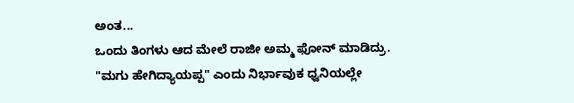ಅಂತ...
ಒಂದು ತಿಂಗಳು ಆದ ಮೇಲೆ ರಾಜೀ ಅಮ್ಮ ಫೋನ್ ಮಾಡಿದ್ರು.
"ಮಗು ಹೇಗಿದ್ಯಾಯಪ್ಪ" ಎಂದು ನಿರ್ಭಾವುಕ ಧ್ವನಿಯಲ್ಲೇ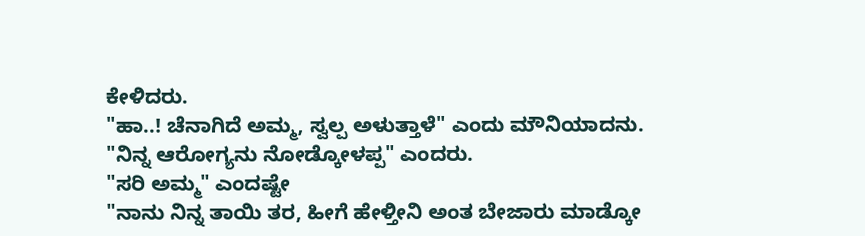ಕೇಳಿದರು.
"ಹಾ..! ಚೆನಾಗಿದೆ ಅಮ್ಮ, ಸ್ವಲ್ಪ ಅಳುತ್ತಾಳೆ" ಎಂದು ಮೌನಿಯಾದನು.
"ನಿನ್ನ ಆರೋಗ್ಯನು ನೋಡ್ಕೋಳಪ್ಪ" ಎಂದರು.
"ಸರಿ ಅಮ್ಮ" ಎಂದಷ್ಟೇ
"ನಾನು ನಿನ್ನ ತಾಯಿ ತರ, ಹೀಗೆ ಹೇಳ್ತೀನಿ ಅಂತ ಬೇಜಾರು ಮಾಡ್ಕೋ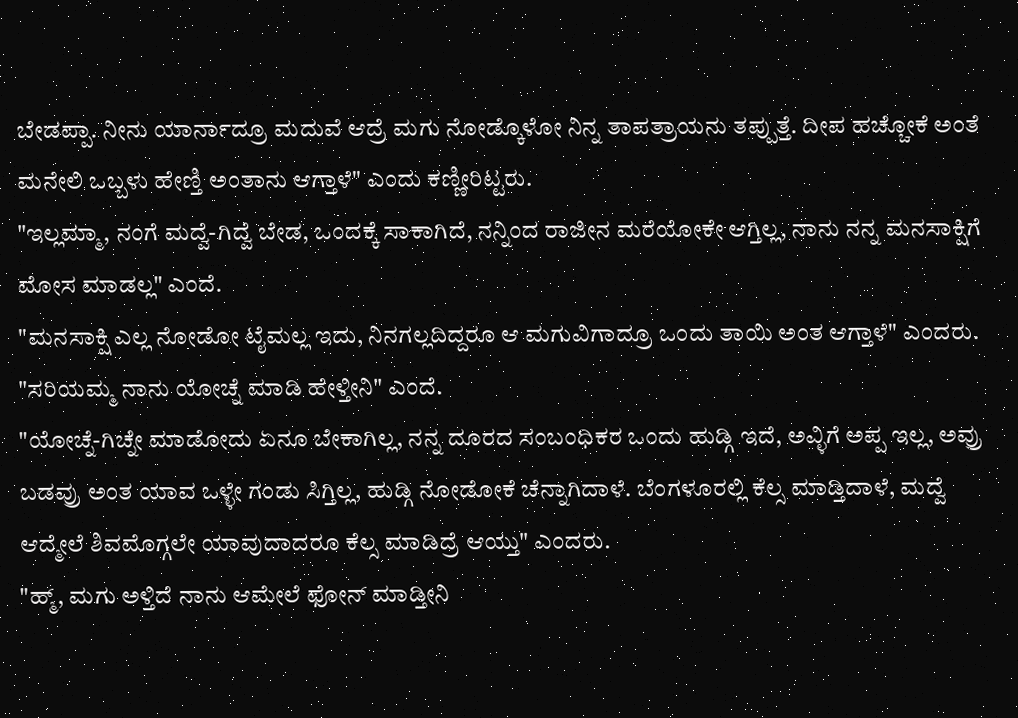ಬೇಡಪ್ಪಾ. ನೀನು ಯಾರ್ನಾದ್ರೂ ಮದುವೆ ಆದ್ರೆ ಮಗು ನೋಡ್ಕೊಳೋ ನಿನ್ನ ತಾಪತ್ರಾಯನು ತಪ್ಪುತ್ತೆ. ದೀಪ ಹಚ್ಚೋಕೆ ಅಂತೆ ಮನೇಲಿ ಒಬ್ಬಳು ಹೇಣ್ತಿ ಅಂತಾನು ಆಗ್ತಾಳೆ" ಎಂದು ಕಣ್ಣೀರಿಟ್ಟರು.
"ಇಲ್ಲಮ್ಮಾ, ನಂಗೆ ಮದ್ವೆ-ಗಿದ್ವೆ ಬೇಡ, ಒಂದಕ್ಕೆ ಸಾಕಾಗಿದೆ, ನನ್ನಿಂದ ರಾಜೀನ ಮರೆಯೋಕೇ ಆಗ್ತಿಲ್ಲ, ನಾನು ನನ್ನ ಮನಸಾಕ್ಷಿಗೆ ಮೋಸ ಮಾಡಲ್ಲ" ಎಂದೆ.
"ಮನಸಾಕ್ಷಿ ಎಲ್ಲ ನೋಡೋ ಟೈಮಲ್ಲ ಇದು, ನಿನಗಲ್ಲದಿದ್ದರೂ ಆ ಮಗುವಿಗಾದ್ರೂ ಒಂದು ತಾಯಿ ಅಂತ ಆಗ್ತಾಳೆ" ಎಂದರು.
"ಸರಿಯಮ್ಮ ನಾನು ಯೋಚ್ನೆ ಮಾಡಿ ಹೇಳ್ತೀನಿ" ಎಂದೆ.
"ಯೋಚ್ನೆ-ಗಿಚ್ನೇ ಮಾಡೋದು ಏನೂ ಬೇಕಾಗಿಲ್ಲ, ನನ್ನ ದೂರದ ಸಂಬಂಧಿಕರ ಒಂದು ಹುಡ್ಗಿ ಇದೆ, ಅವ್ಳಿಗೆ ಅಪ್ಪ ಇಲ್ಲ, ಅವ್ರು ಬಡವ್ರು ಅಂತ ಯಾವ ಒಳ್ಳೇ ಗಂಡು ಸಿಗ್ತಿಲ್ಲ, ಹುಡ್ಗಿ ನೋಡೋಕೆ ಚೆನ್ನಾಗಿದಾಳೆ. ಬೆಂಗಳೂರಲ್ಲಿ ಕೆಲ್ಸ ಮಾಡ್ತಿದಾಳೆ, ಮದ್ವೆ ಆದ್ಮೇಲೆ ಶಿವಮೊಗ್ಗಲೇ ಯಾವುದಾದರೂ ಕೆಲ್ಸ ಮಾಡಿದ್ರೆ ಆಯ್ತು" ಎಂದರು.
"ಹ್ಮ್, ಮಗು ಅಳ್ತಿದೆ ನಾನು ಆಮೇಲೆ ಫೋನ್ ಮಾಡ್ತೀನಿ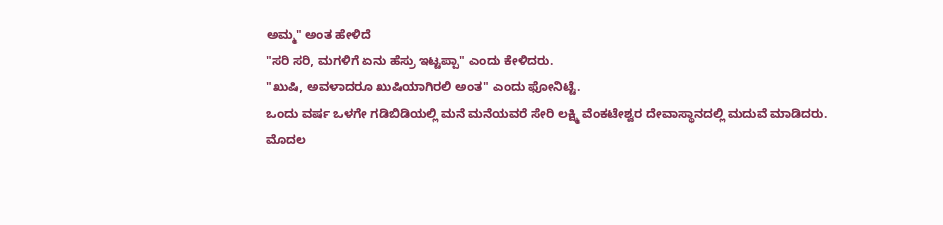ಅಮ್ಮ" ಅಂತ ಹೇಳಿದೆ
"ಸರಿ ಸರಿ, ಮಗಳಿಗೆ ಏನು ಹೆಸ್ರು ಇಟ್ಟಪ್ಪಾ" ಎಂದು ಕೇಳಿದರು.
"ಖುಷಿ, ಅವಳಾದರೂ ಖುಷಿಯಾಗಿರಲಿ ಅಂತ" ಎಂದು ಫೋನಿಟ್ಟೆ.
ಒಂದು ವರ್ಷ ಒಳಗೇ ಗಡಿಬಿಡಿಯಲ್ಲಿ ಮನೆ ಮನೆಯವರೆ ಸೇರಿ ಲಕ್ಷ್ಮಿ ವೆಂಕಟೇಶ್ವರ ದೇವಾಸ್ಥಾನದಲ್ಲಿ ಮದುವೆ ಮಾಡಿದರು.
ಮೊದಲ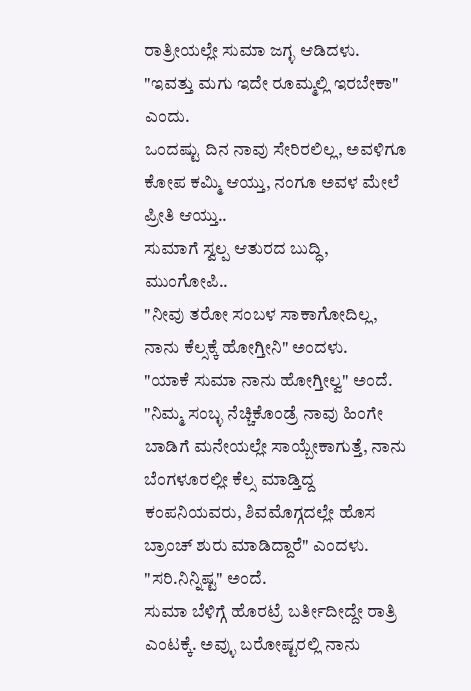ರಾತ್ರೀಯಲ್ಲೇ ಸುಮಾ ಜಗ್ಳ ಆಡಿದಳು.
"ಇವತ್ತು ಮಗು ಇದೇ ರೂಮ್ಮಲ್ಲಿ ಇರಬೇಕಾ" ಎಂದು.
ಒಂದಷ್ಟು ದಿನ ನಾವು ಸೇರಿರಲಿಲ್ಲ, ಅವಳಿಗೂ ಕೋಪ ಕಮ್ಮಿ ಆಯ್ತು, ನಂಗೂ ಅವಳ ಮೇಲೆ ಪ್ರೀತಿ ಆಯ್ತು..
ಸುಮಾಗೆ ಸ್ವಲ್ಪ ಆತುರದ ಬುದ್ಧಿ, ಮುಂಗೋಪಿ..
"ನೀವು ತರೋ ಸಂಬಳ ಸಾಕಾಗೋದಿಲ್ಲ, ನಾನು ಕೆಲ್ಸಕ್ಕೆ ಹೋಗ್ತೀನಿ" ಅಂದಳು.
"ಯಾಕೆ ಸುಮಾ ನಾನು ಹೋಗ್ತೀಲ್ವ" ಅಂದೆ.
"ನಿಮ್ಮ ಸಂಬ್ಳ ನೆಚ್ಚಿಕೊಂಡ್ರೆ ನಾವು ಹಿಂಗೇ ಬಾಡಿಗೆ ಮನೇಯಲ್ಲೇ ಸಾಯ್ಬೇಕಾಗುತ್ತೆ, ನಾನು ಬೆಂಗಳೂರಲ್ಲೀ ಕೆಲ್ಸ ಮಾಡ್ತಿದ್ದ ಕಂಪನಿಯವರು, ಶಿವಮೊಗ್ಗದಲ್ಲೇ ಹೊಸ ಬ್ರಾಂಚ್ ಶುರು ಮಾಡಿದ್ದಾರೆ" ಎಂದಳು.
"ಸರಿ.ನಿನ್ನಿಷ್ಟ" ಅಂದೆ.
ಸುಮಾ ಬೆಳಿಗ್ಗೆ ಹೊರಟ್ರೆ ಬರ್ತೀದೀದ್ದೇ ರಾತ್ರಿ ಎಂಟಕ್ಕೆ. ಅವ್ಳು ಬರೋಷ್ಟರಲ್ಲಿ ನಾನು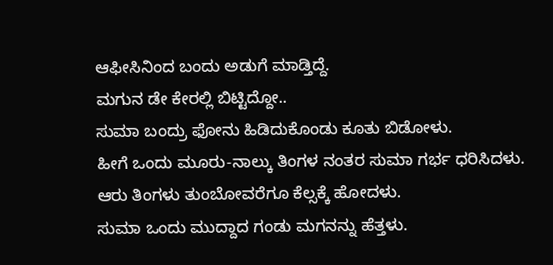ಆಫೀಸಿನಿಂದ ಬಂದು ಅಡುಗೆ ಮಾಡ್ತಿದ್ದೆ.
ಮಗುನ ಡೇ ಕೇರಲ್ಲಿ ಬಿಟ್ಟಿದ್ದೋ..
ಸುಮಾ ಬಂದ್ರು ಫೋನು ಹಿಡಿದುಕೊಂಡು ಕೂತು ಬಿಡೋಳು.
ಹೀಗೆ ಒಂದು ಮೂರು-ನಾಲ್ಕು ತಿಂಗಳ ನಂತರ ಸುಮಾ ಗರ್ಭ ಧರಿಸಿದಳು.
ಆರು ತಿಂಗಳು ತುಂಬೋವರೆಗೂ ಕೆಲ್ಸಕ್ಕೆ ಹೋದಳು.
ಸುಮಾ ಒಂದು ಮುದ್ದಾದ ಗಂಡು ಮಗನನ್ನು ಹೆತ್ತಳು.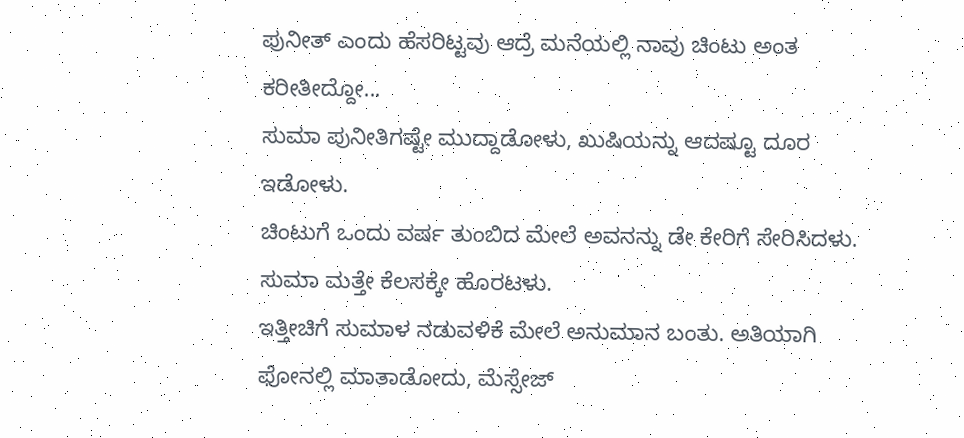ಪುನೀತ್ ಎಂದು ಹೆಸರಿಟ್ಟವು ಆದ್ರೆ ಮನೆಯಲ್ಲಿ ನಾವು ಚಿಂಟು ಅಂತ ಕರೀತೀದ್ದೋ...
ಸುಮಾ ಪುನೀತಿಗಷ್ಟೇ ಮುದ್ದಾಡೋಳು, ಖುಷಿಯನ್ನು ಆದಷ್ಟೂ ದೂರ ಇಡೋಳು.
ಚಿಂಟುಗೆ ಒಂದು ವರ್ಷ ತುಂಬಿದ ಮೇಲೆ ಅವನನ್ನು ಡೇ ಕೇರಿಗೆ ಸೇರಿಸಿದಳು.
ಸುಮಾ ಮತ್ತೇ ಕೆಲಸಕ್ಕೇ ಹೊರಟಳು.
ಇತ್ತೀಚಿಗೆ ಸುಮಾಳ ನಡುವಳಿಕೆ ಮೇಲೆ ಅನುಮಾನ ಬಂತು. ಅತಿಯಾಗಿ ಫೋನಲ್ಲಿ ಮಾತಾಡೋದು, ಮೆಸ್ಸೇಜ್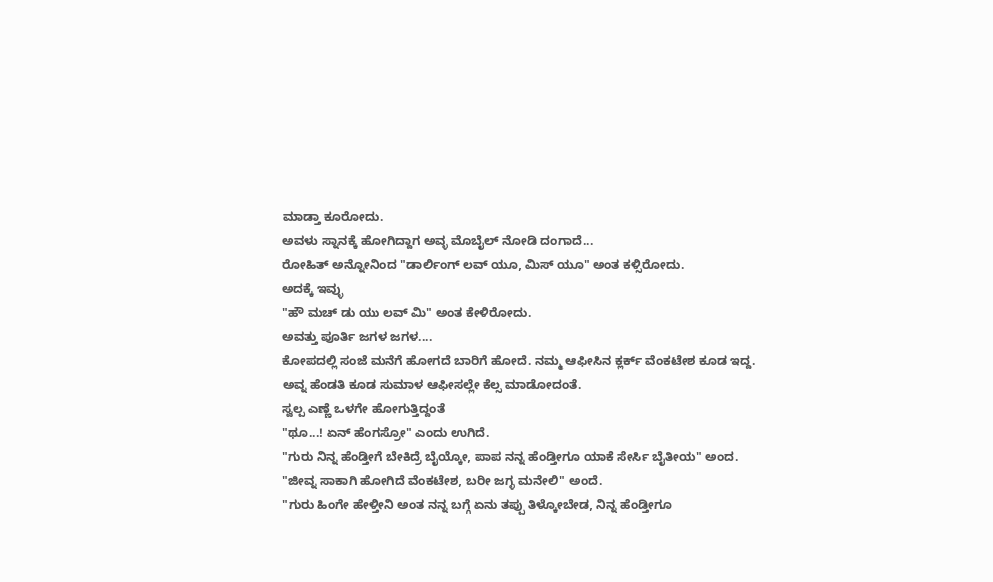ಮಾಡ್ತಾ ಕೂರೋದು.
ಅವಳು ಸ್ನಾನಕ್ಕೆ ಹೋಗಿದ್ದಾಗ ಅವ್ಳ ಮೊಬೈಲ್ ನೋಡಿ ದಂಗಾದೆ...
ರೋಹಿತ್ ಅನ್ನೋನಿಂದ "ಡಾರ್ಲಿಂಗ್ ಲವ್ ಯೂ, ಮಿಸ್ ಯೂ" ಅಂತ ಕಳ್ಸಿರೋದು.
ಅದಕ್ಕೆ ಇವ್ಳು
"ಹೌ ಮಚ್ ಡು ಯು ಲವ್ ಮಿ" ಅಂತ ಕೇಳಿರೋದು.
ಅವತ್ತು ಪೂರ್ತಿ ಜಗಳ ಜಗಳ....
ಕೋಪದಲ್ಲಿ ಸಂಜೆ ಮನೆಗೆ ಹೋಗದೆ ಬಾರಿಗೆ ಹೋದೆ. ನಮ್ಮ ಆಫೀಸಿನ ಕ್ಲರ್ಕ್ ವೆಂಕಟೇಶ ಕೂಡ ಇದ್ದ. ಅವ್ನ ಹೆಂಡತಿ ಕೂಡ ಸುಮಾಳ ಆಫೀಸಲ್ಲೇ ಕೆಲ್ಸ ಮಾಡೋದಂತೆ.
ಸ್ವಲ್ಪ ಎಣ್ಣೆ ಒಳಗೇ ಹೋಗುತ್ತಿದ್ದಂತೆ
"ಥೂ...! ಏನ್ ಹೆಂಗಸ್ರೋ" ಎಂದು ಉಗಿದೆ.
"ಗುರು ನಿನ್ನ ಹೆಂಡ್ತೀಗೆ ಬೇಕಿದ್ರೆ ಬೈಯ್ಕೋ, ಪಾಪ ನನ್ನ ಹೆಂಡ್ತೀಗೂ ಯಾಕೆ ಸೇರ್ಸಿ ಬೈತೀಯ" ಅಂದ.
"ಜೀವ್ನ ಸಾಕಾಗಿ ಹೋಗಿದೆ ವೆಂಕಟೇಶ, ಬರೀ ಜಗ್ಳ ಮನೇಲಿ" ಅಂದೆ.
"ಗುರು ಹಿಂಗೇ ಹೇಳ್ತೀನಿ ಅಂತ ನನ್ನ ಬಗ್ಗೆ ಏನು ತಪ್ಪು ತಿಳ್ಕೋಬೇಡ, ನಿನ್ನ ಹೆಂಡ್ತೀಗೂ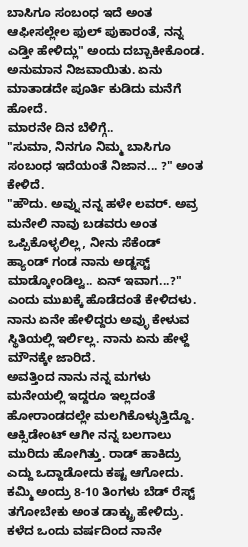ಬಾಸಿಗೂ ಸಂಬಂಧ ಇದೆ ಅಂತ ಆಫೀಸಲ್ಲೇಲ ಫುಲ್ ಪುಕಾರಂತೆ, ನನ್ನ ಎಡ್ತೀ ಹೇಳಿದ್ಲು" ಅಂದು ದಬ್ಬಾಕೀಕೊಂಡ.
ಅನುಮಾನ ನಿಜವಾಯಿತು. ಏನು ಮಾತಾಡದೇ ಪೂರ್ತಿ ಕುಡಿದು ಮನೆಗೆ ಹೋದೆ.
ಮಾರನೇ ದಿನ ಬೆಳಿಗ್ಗೆ..
"ಸುಮಾ, ನಿನಗೂ ನಿಮ್ಮ ಬಾಸಿಗೂ ಸಂಬಂಧ ಇದೆಯಂತೆ ನಿಜಾನ... ?" ಅಂತ ಕೇಳಿದೆ.
"ಹೌದು. ಅವ್ನು ನನ್ನ ಹಳೇ ಲವರ್. ಅವ್ರ ಮನೇಲಿ ನಾವು ಬಡವರು ಅಂತ ಒಪ್ಪಿಕೊಳ್ಳಲಿಲ್ಲ, ನೀನು ಸೆಕೆಂಡ್ ಹ್ಯಾಂಡ್ ಗಂಡ ನಾನು ಅಡ್ಜಸ್ಟ್ ಮಾಡ್ಕೋಂಡಿಲ್ವ.. ಏನ್ ಇವಾಗ...?" ಎಂದು ಮುಖಕ್ಕೆ ಹೊಡೆದಂತೆ ಕೇಳಿದಳು.
ನಾನು ಏನೇ ಹೇಳಿದ್ದರು ಅವ್ಳು ಕೇಳುವ ಸ್ಥಿತಿಯಲ್ಲಿ ಇರ್ಲಿಲ್ಲ. ನಾನು ಏನು ಹೇಳ್ದೆ ಮೌನಕ್ಕೇ ಜಾರಿದೆ.
ಅವತ್ತಿಂದ ನಾನು ನನ್ನ ಮಗಳು ಮನೇಯಲ್ಲಿ ಇದ್ದರೂ ಇಲ್ಲದಂತೆ ಹೋರಾಂಡದಲ್ಲೇ ಮಲಗಿಕೊಳ್ಳುತ್ತಿದ್ದೊ.
ಆಕ್ಸಿಡೇಂಟ್ ಆಗೀ ನನ್ನ ಬಲಗಾಲು ಮುರಿದು ಹೋಗಿತ್ತು. ರಾಡ್ ಹಾಕಿದ್ರು ಎದ್ದು ಒದ್ದಾಡೋದು ಕಷ್ಟ ಆಗೋದು. ಕಮ್ಮಿ ಅಂದ್ರು 8-10 ತಿಂಗಳು ಬೆಡ್ ರೆಸ್ಟ್ ತಗೋಬೇಕು ಅಂತ ಡಾಕ್ಟ್ರು ಹೇಳಿದ್ರು.
ಕಳೆದ ಒಂದು ವರ್ಷದಿಂದ ನಾನೇ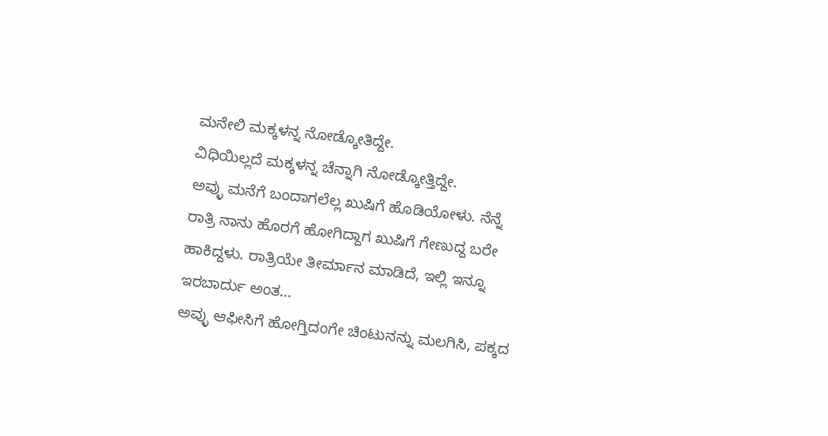ಮನೇಲಿ ಮಕ್ಕಳನ್ನ ನೋಡ್ಕೋತಿದ್ದೇ.
ವಿಧಿಯಿಲ್ಲದೆ ಮಕ್ಕಳನ್ನ ಚೆನ್ನಾಗಿ ನೋಡ್ಕೋತ್ತಿದ್ದೇ.
ಅವ್ಳು ಮನೆಗೆ ಬಂದಾಗಲೆಲ್ಲ ಖುಷಿಗೆ ಹೊಡಿಯೋಳು. ನೆನ್ನೆ ರಾತ್ರಿ ನಾನು ಹೊರಗೆ ಹೋಗಿದ್ದಾಗ ಖುಷಿಗೆ ಗೇಣುದ್ದ ಬರೇ ಹಾಕಿದ್ದಳು. ರಾತ್ರಿಯೇ ತೀರ್ಮಾನ ಮಾಡಿದೆ, ಇಲ್ಲಿ ಇನ್ನೂ ಇರಬಾರ್ದು ಅಂತ...
ಅವ್ಳು ಆಫೀಸಿಗೆ ಹೋಗ್ತಿದಂಗೇ ಚಿಂಟುನನ್ನು ಮಲಗಿಸಿ, ಪಕ್ಕದ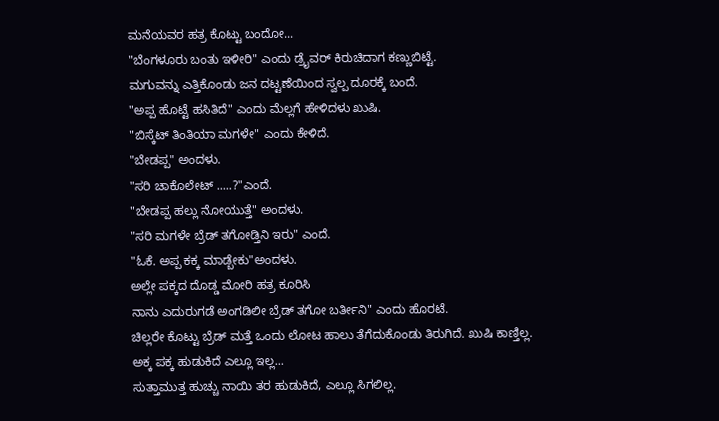ಮನೆಯವರ ಹತ್ರ ಕೊಟ್ಟು ಬಂದೋ...
"ಬೆಂಗಳೂರು ಬಂತು ಇಳೀರಿ" ಎಂದು ಡ್ರೈವರ್ ಕಿರುಚಿದಾಗ ಕಣ್ಣುಬಿಟ್ಟೆ.
ಮಗುವನ್ನು ಎತ್ತಿಕೊಂಡು ಜನ ದಟ್ಟಣೆಯಿಂದ ಸ್ವಲ್ಪ ದೂರಕ್ಕೆ ಬಂದೆ.
"ಅಪ್ಪ ಹೊಟ್ಟೆ ಹಸಿತಿದೆ" ಎಂದು ಮೆಲ್ಲಗೆ ಹೇಳಿದಳು ಖುಷಿ.
"ಬಿಸ್ಕೆಟ್ ತಿಂತಿಯಾ ಮಗಳೇ" ಎಂದು ಕೇಳಿದೆ.
"ಬೇಡಪ್ಪ" ಅಂದಳು.
"ಸರಿ ಚಾಕೊಲೇಟ್ .....?"ಎಂದೆ.
"ಬೇಡಪ್ಪ ಹಲ್ಲು ನೋಯುತ್ತೆ" ಅಂದಳು.
"ಸರಿ ಮಗಳೇ ಬ್ರೆಡ್ ತಗೋಡ್ತಿನಿ ಇರು" ಎಂದೆ.
"ಓಕೆ. ಅಪ್ಪ ಕಕ್ಕ ಮಾಡ್ಬೇಕು"ಅಂದಳು.
ಅಲ್ಲೇ ಪಕ್ಕದ ದೊಡ್ಡ ಮೋರಿ ಹತ್ರ ಕೂರಿಸಿ
ನಾನು ಎದುರುಗಡೆ ಅಂಗಡಿಲೀ ಬ್ರೆಡ್ ತಗೋ ಬರ್ತೀನಿ" ಎಂದು ಹೊರಟೆ.
ಚಿಲ್ಲರೇ ಕೊಟ್ಟು ಬ್ರೆಡ್ ಮತ್ತೆ ಒಂದು ಲೋಟ ಹಾಲು ತೆಗೆದುಕೊಂಡು ತಿರುಗಿದೆ. ಖುಷಿ ಕಾಣ್ತಿಲ್ಲ.
ಅಕ್ಕ ಪಕ್ಕ ಹುಡುಕಿದೆ ಎಲ್ಲೂ ಇಲ್ಲ...
ಸುತ್ತಾಮುತ್ತ ಹುಚ್ಚು ನಾಯಿ ತರ ಹುಡುಕಿದೆ, ಎಲ್ಲೂ ಸಿಗಲಿಲ್ಲ.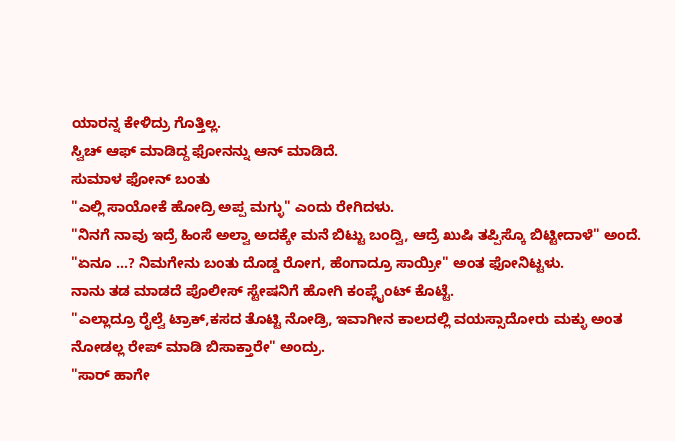ಯಾರನ್ನ ಕೇಳಿದ್ರು ಗೊತ್ತಿಲ್ಲ.
ಸ್ವಿಚ್ ಆಫ್ ಮಾಡಿದ್ದ ಫೋನನ್ನು ಆನ್ ಮಾಡಿದೆ.
ಸುಮಾಳ ಫೋನ್ ಬಂತು
"ಎಲ್ಲಿ ಸಾಯೋಕೆ ಹೋದ್ರಿ ಅಪ್ಪ ಮಗ್ಳು" ಎಂದು ರೇಗಿದಳು.
"ನಿನಗೆ ನಾವು ಇದ್ರೆ ಹಿಂಸೆ ಅಲ್ವಾ ಅದಕ್ಕೇ ಮನೆ ಬಿಟ್ಟು ಬಂದ್ವಿ, ಆದ್ರೆ ಖುಷಿ ತಪ್ಪಿಸ್ಕೊ ಬಿಟ್ಟೀದಾಳೆ" ಅಂದೆ.
"ಏನೂ ...? ನಿಮಗೇನು ಬಂತು ದೊಡ್ಡ ರೋಗ, ಹೆಂಗಾದ್ರೂ ಸಾಯ್ರೀ" ಅಂತ ಫೋನಿಟ್ಟಳು.
ನಾನು ತಡ ಮಾಡದೆ ಪೊಲೀಸ್ ಸ್ಟೇಷನಿಗೆ ಹೋಗಿ ಕಂಪ್ಲೈಂಟ್ ಕೊಟ್ಟೆ.
"ಎಲ್ಲಾದ್ರೂ ರೈಲ್ವೆ ಟ್ರಾಕ್,ಕಸದ ತೊಟ್ಟಿ ನೋಡ್ರಿ, ಇವಾಗೀನ ಕಾಲದಲ್ಲಿ ವಯಸ್ಸಾದೋರು ಮಕ್ಳು ಅಂತ ನೋಡಲ್ಲ ರೇಪ್ ಮಾಡಿ ಬಿಸಾಕ್ತಾರೇ" ಅಂದ್ರು.
"ಸಾರ್ ಹಾಗೇ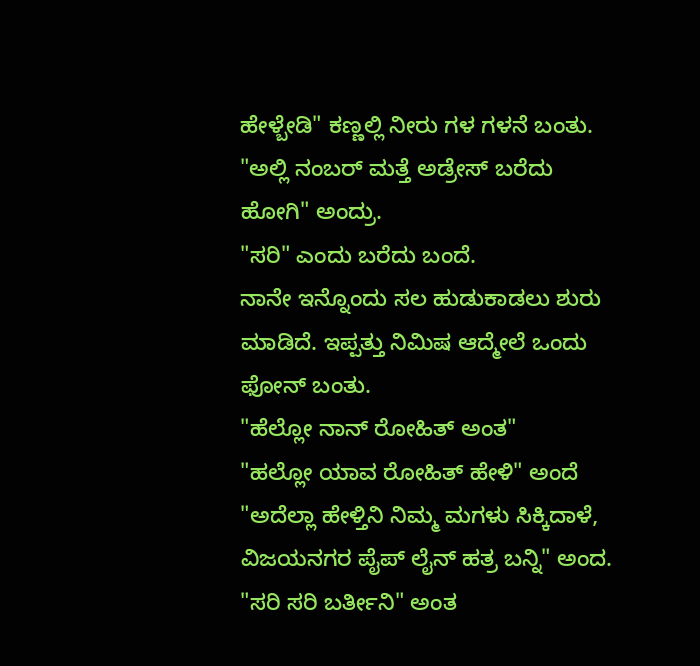ಹೇಳ್ಬೇಡಿ" ಕಣ್ಣಲ್ಲಿ ನೀರು ಗಳ ಗಳನೆ ಬಂತು.
"ಅಲ್ಲಿ ನಂಬರ್ ಮತ್ತೆ ಅಡ್ರೇಸ್ ಬರೆದು ಹೋಗಿ" ಅಂದ್ರು.
"ಸರಿ" ಎಂದು ಬರೆದು ಬಂದೆ.
ನಾನೇ ಇನ್ನೊಂದು ಸಲ ಹುಡುಕಾಡಲು ಶುರು ಮಾಡಿದೆ. ಇಪ್ಪತ್ತು ನಿಮಿಷ ಆದ್ಮೇಲೆ ಒಂದು ಫೋನ್ ಬಂತು.
"ಹೆಲ್ಲೋ ನಾನ್ ರೋಹಿತ್ ಅಂತ"
"ಹಲ್ಲೋ ಯಾವ ರೋಹಿತ್ ಹೇಳಿ" ಅಂದೆ
"ಅದೆಲ್ಲಾ ಹೇಳ್ತಿನಿ ನಿಮ್ಮ ಮಗಳು ಸಿಕ್ಕಿದಾಳೆ, ವಿಜಯನಗರ ಪೈಪ್ ಲೈನ್ ಹತ್ರ ಬನ್ನಿ" ಅಂದ.
"ಸರಿ ಸರಿ ಬರ್ತೀನಿ" ಅಂತ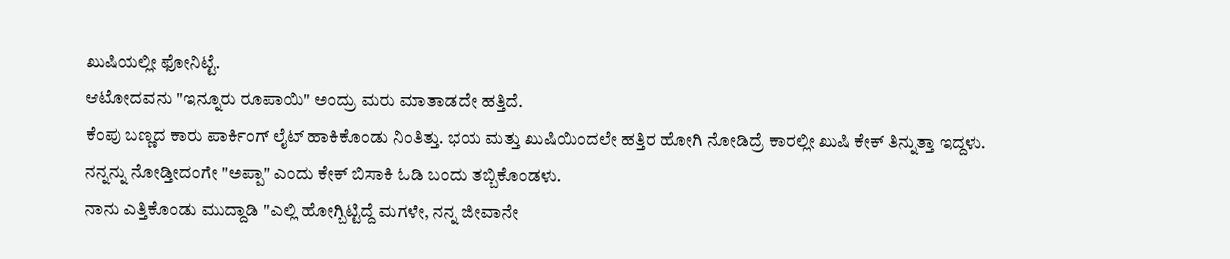ಖುಷಿಯಲ್ಲೀ ಫೋನಿಟ್ಟೆ.
ಆಟೋದವನು "ಇನ್ನೂರು ರೂಪಾಯಿ" ಅಂದ್ರು ಮರು ಮಾತಾಡದೇ ಹತ್ತಿದೆ.
ಕೆಂಪು ಬಣ್ಣದ ಕಾರು ಪಾರ್ಕಿಂಗ್ ಲೈಟ್ ಹಾಕಿಕೊಂಡು ನಿಂತಿತ್ತು. ಭಯ ಮತ್ತು ಖುಷಿಯಿಂದಲೇ ಹತ್ತಿರ ಹೋಗಿ ನೋಡಿದ್ರೆ ಕಾರಲ್ಲೀ ಖುಷಿ ಕೇಕ್ ತಿನ್ನುತ್ತಾ ಇದ್ದಳು.
ನನ್ನನ್ನು ನೋಡ್ತೀದಂಗೇ "ಅಪ್ಪಾ" ಎಂದು ಕೇಕ್ ಬಿಸಾಕಿ ಓಡಿ ಬಂದು ತಬ್ಬಿಕೊಂಡಳು.
ನಾನು ಎತ್ತಿಕೊಂಡು ಮುದ್ದಾಡಿ "ಎಲ್ಲಿ ಹೋಗ್ಬಿಟ್ಟಿದ್ದೆ ಮಗಳೇ, ನನ್ನ ಜೀವಾನೇ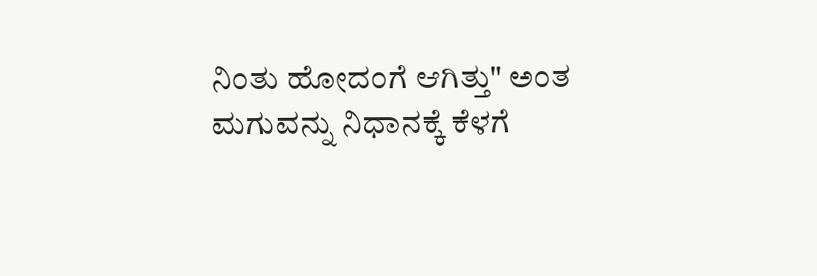ನಿಂತು ಹೋದಂಗೆ ಆಗಿತ್ತು" ಅಂತ ಮಗುವನ್ನು ನಿಧಾನಕ್ಕೆ ಕೆಳಗೆ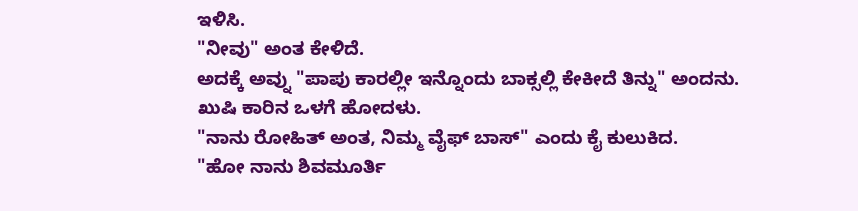ಇಳಿಸಿ.
"ನೀವು" ಅಂತ ಕೇಳಿದೆ.
ಅದಕ್ಕೆ ಅವ್ನು "ಪಾಪು ಕಾರಲ್ಲೀ ಇನ್ನೊಂದು ಬಾಕ್ಸಲ್ಲಿ ಕೇಕೀದೆ ತಿನ್ನು" ಅಂದನು.
ಖುಷಿ ಕಾರಿನ ಒಳಗೆ ಹೋದಳು.
"ನಾನು ರೋಹಿತ್ ಅಂತ, ನಿಮ್ಮ ವೈಫ್ ಬಾಸ್" ಎಂದು ಕೈ ಕುಲುಕಿದ.
"ಹೋ ನಾನು ಶಿವಮೂರ್ತಿ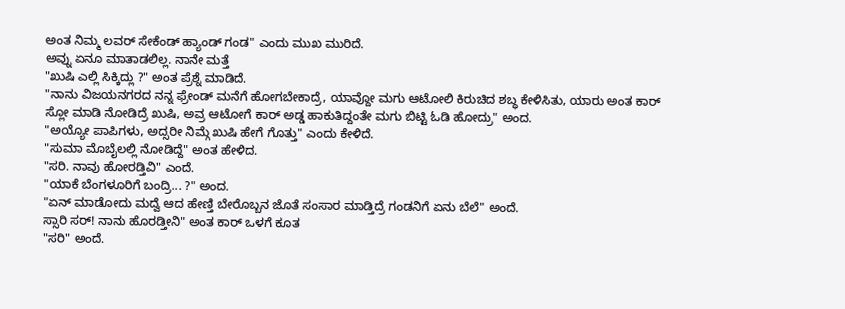ಅಂತ ನಿಮ್ಮ ಲವರ್ ಸೇಕೆಂಡ್ ಹ್ಯಾಂಡ್ ಗಂಡ" ಎಂದು ಮುಖ ಮುರಿದೆ.
ಅವ್ನು ಏನೂ ಮಾತಾಡಲಿಲ್ಲ. ನಾನೇ ಮತ್ತೆ
"ಖುಷಿ ಎಲ್ಲಿ ಸಿಕ್ಕಿದ್ಲು ?" ಅಂತ ಪ್ರೆಶ್ನೆ ಮಾಡಿದೆ.
"ನಾನು ವಿಜಯನಗರದ ನನ್ನ ಫ್ರೇಂಡ್ ಮನೆಗೆ ಹೋಗಬೇಕಾದ್ರೆ, ಯಾವ್ದೋ ಮಗು ಆಟೋಲಿ ಕಿರುಚಿದ ಶಬ್ಧ ಕೇಳಿಸಿತು, ಯಾರು ಅಂತ ಕಾರ್ ಸ್ಲೋ ಮಾಡಿ ನೋಡಿದ್ರೆ ಖುಷಿ, ಅವ್ರ ಆಟೋಗೆ ಕಾರ್ ಅಡ್ಡ ಹಾಕುತಿದ್ದಂತೇ ಮಗು ಬಿಟ್ಟಿ ಓಡಿ ಹೋದ್ರು" ಅಂದ.
"ಅಯ್ಯೋ ಪಾಪಿಗಳು, ಅದ್ಸರೀ ನಿಮ್ಗೆ ಖುಷಿ ಹೇಗೆ ಗೊತ್ತು" ಎಂದು ಕೇಳಿದೆ.
"ಸುಮಾ ಮೊಬೈಲಲ್ಲಿ ನೋಡಿದ್ದೆ" ಅಂತ ಹೇಳಿದ.
"ಸರಿ. ನಾವು ಹೋರಡ್ತಿವಿ" ಎಂದೆ.
"ಯಾಕೆ ಬೆಂಗಳೂರಿಗೆ ಬಂದ್ರಿ... ?" ಅಂದ.
"ಏನ್ ಮಾಡೋದು ಮದ್ವೆ ಆದ ಹೇಣ್ತಿ ಬೇರೊಬ್ಬನ ಜೊತೆ ಸಂಸಾರ ಮಾಡ್ತಿದ್ರೆ ಗಂಡನಿಗೆ ಏನು ಬೆಲೆ" ಅಂದೆ.
ಸ್ಸಾರಿ ಸರ್! ನಾನು ಹೊರಡ್ತೀನಿ" ಅಂತ ಕಾರ್ ಒಳಗೆ ಕೂತ
"ಸರಿ" ಅಂದೆ.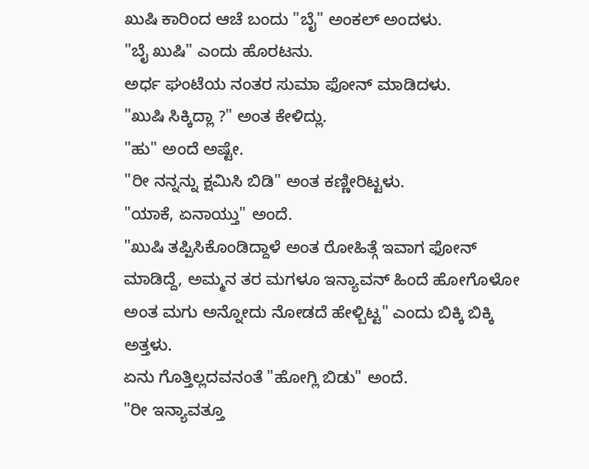ಖುಷಿ ಕಾರಿಂದ ಆಚೆ ಬಂದು "ಬೈ" ಅಂಕಲ್ ಅಂದಳು.
"ಬೈ ಖುಷಿ" ಎಂದು ಹೊರಟನು.
ಅರ್ಧ ಘಂಟೆಯ ನಂತರ ಸುಮಾ ಫೋನ್ ಮಾಡಿದಳು.
"ಖುಷಿ ಸಿಕ್ಕಿದ್ಲಾ ?" ಅಂತ ಕೇಳಿದ್ಲು.
"ಹು" ಅಂದೆ ಅಷ್ಟೇ.
"ರೀ ನನ್ನನ್ನು ಕ್ಷಮಿಸಿ ಬಿಡಿ" ಅಂತ ಕಣ್ಣೀರಿಟ್ಟಳು.
"ಯಾಕೆ, ಏನಾಯ್ತು" ಅಂದೆ.
"ಖುಷಿ ತಪ್ಪಿಸಿಕೊಂಡಿದ್ದಾಳೆ ಅಂತ ರೋಹಿತ್ಗೆ ಇವಾಗ ಫೋನ್ ಮಾಡಿದ್ದೆ, ಅಮ್ಮನ ತರ ಮಗಳೂ ಇನ್ಯಾವನ್ ಹಿಂದೆ ಹೋಗೊಳೋ ಅಂತ ಮಗು ಅನ್ನೋದು ನೋಡದೆ ಹೇಳ್ಬಿಟ್ಟ" ಎಂದು ಬಿಕ್ಕಿ ಬಿಕ್ಕಿ ಅತ್ತಳು.
ಏನು ಗೊತ್ತಿಲ್ಲದವನಂತೆ "ಹೋಗ್ಲಿ ಬಿಡು" ಅಂದೆ.
"ರೀ ಇನ್ಯಾವತ್ತೂ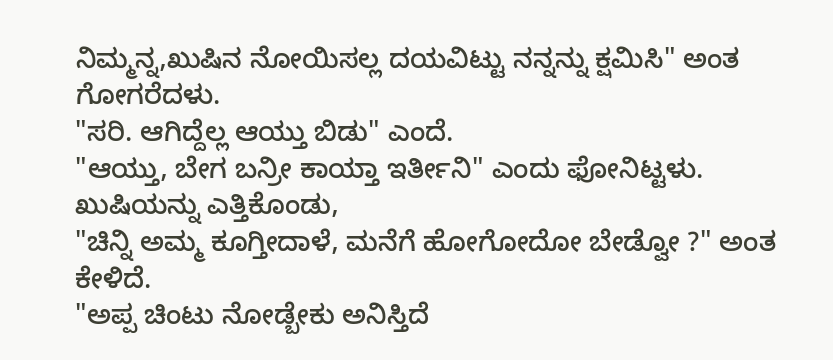ನಿಮ್ಮನ್ನ,ಖುಷಿನ ನೋಯಿಸಲ್ಲ ದಯವಿಟ್ಟು ನನ್ನನ್ನು ಕ್ಷಮಿಸಿ" ಅಂತ ಗೋಗರೆದಳು.
"ಸರಿ. ಆಗಿದ್ದೆಲ್ಲ ಆಯ್ತು ಬಿಡು" ಎಂದೆ.
"ಆಯ್ತು, ಬೇಗ ಬನ್ರೀ ಕಾಯ್ತಾ ಇರ್ತೀನಿ" ಎಂದು ಫೋನಿಟ್ಟಳು.
ಖುಷಿಯನ್ನು ಎತ್ತಿಕೊಂಡು,
"ಚಿನ್ನಿ ಅಮ್ಮ ಕೂಗ್ತೀದಾಳೆ, ಮನೆಗೆ ಹೋಗೋದೋ ಬೇಡ್ವೋ ?" ಅಂತ ಕೇಳಿದೆ.
"ಅಪ್ಪ ಚಿಂಟು ನೋಡ್ಬೇಕು ಅನಿಸ್ತಿದೆ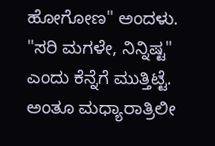ಹೋಗೋಣ" ಅಂದಳು.
"ಸರಿ ಮಗಳೇ, ನಿನ್ನಿಷ್ಟ" ಎಂದು ಕೆನ್ನೆಗೆ ಮುತ್ತಿಟ್ಟೆ.
ಅಂತೂ ಮಧ್ಯಾರಾತ್ರಿಲೀ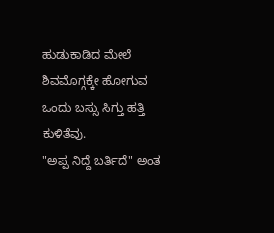ಹುಡುಕಾಡಿದ ಮೇಲೆ ಶಿವಮೊಗ್ಗಕ್ಕೇ ಹೋಗುವ ಒಂದು ಬಸ್ಸು ಸಿಗ್ತು ಹತ್ತಿ ಕುಳಿತೆವು.
"ಅಪ್ಪ ನಿದ್ದೆ ಬರ್ತಿದೆ" ಅಂತ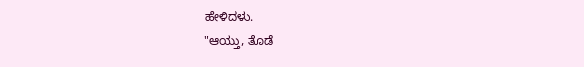ಹೇಳಿದಳು.
"ಆಯ್ತು, ತೊಡೆ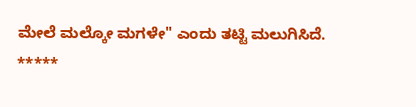ಮೇಲೆ ಮಲ್ಕೋ ಮಗಳೇ" ಎಂದು ತಟ್ಟಿ ಮಲುಗಿಸಿದೆ.
*****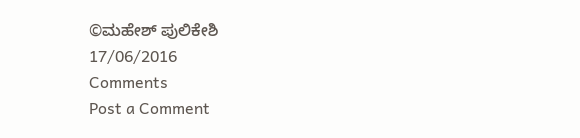©ಮಹೇಶ್ ಪುಲಿಕೇಶಿ
17/06/2016
Comments
Post a Comment